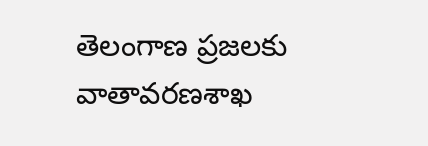తెలంగాణ ప్రజలకు వాతావరణశాఖ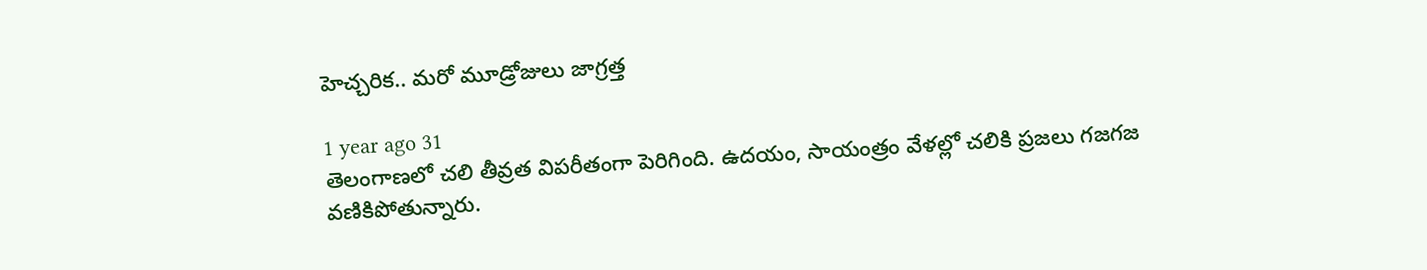హెచ్చరిక.. మరో మూడ్రోజులు జాగ్రత్త

1 year ago 31
తెలంగాణలో చలి తీవ్రత విపరీతంగా పెరిగింది. ఉదయం, సాయంత్రం వేళల్లో చలికి ప్రజలు గజగజ వణికిపోతున్నారు.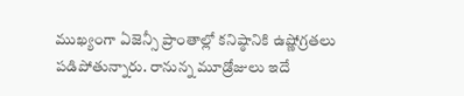ముఖ్యంగా ఏజెన్సీ ప్రాంతాల్లో కనిష్ఠానికి ఉష్ణోగ్రతలు పడిపోతున్నారు. రానున్న మూడ్రోజులు ఇదే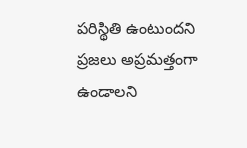పరిస్థితి ఉంటుందని ప్రజలు అప్రమత్తంగా ఉండాలని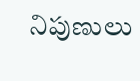నిపుణులు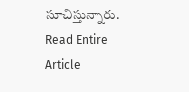సూచిస్తున్నారు.
Read Entire Article